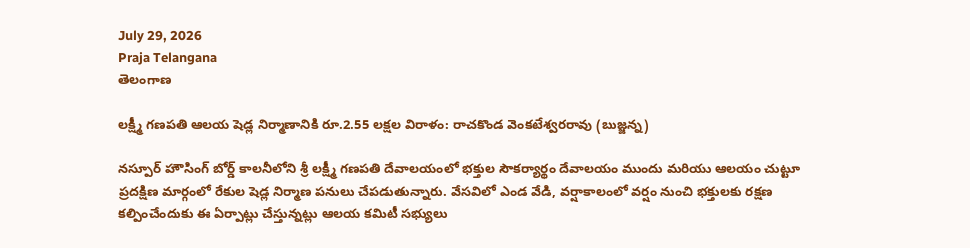July 29, 2026
Praja Telangana
తెలంగాణ

లక్ష్మీ గణపతి ఆలయ షెడ్ల నిర్మాణానికి రూ.2.55 లక్షల విరాళం: రాచకొండ వెంకటేశ్వరరావు (బుజ్జన్న)

నస్పూర్ హౌసింగ్ బోర్డ్ కాలనీలోని శ్రీ లక్ష్మీ గణపతి దేవాలయంలో భక్తుల సౌకర్యార్థం దేవాలయం ముందు మరియు ఆలయం చుట్టూ ప్రదక్షిణ మార్గంలో రేకుల షెడ్ల నిర్మాణ పనులు చేపడుతున్నారు. వేసవిలో ఎండ వేడి, వర్షాకాలంలో వర్షం నుంచి భక్తులకు రక్షణ కల్పించేందుకు ఈ ఏర్పాట్లు చేస్తున్నట్లు ఆలయ కమిటీ సభ్యులు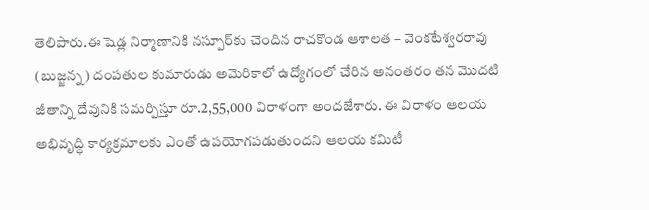తెలిపారు.ఈ షెడ్ల నిర్మాణానికి నస్పూర్‌కు చెందిన రాచకొండ ఆశాలత – వెంకటేశ్వరరావు (బుజ్జన్న) దంపతుల కుమారుడు అమెరికాలో ఉద్యోగంలో చేరిన అనంతరం తన మొదటి జీతాన్ని దేవునికి సమర్పిస్తూ రూ.2,55,000 విరాళంగా అందజేశారు. ఈ విరాళం ఆలయ అభివృద్ధి కార్యక్రమాలకు ఎంతో ఉపయోగపడుతుందని ఆలయ కమిటీ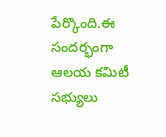పేర్కొంది.ఈ సందర్భంగా ఆలయ కమిటీ సభ్యులు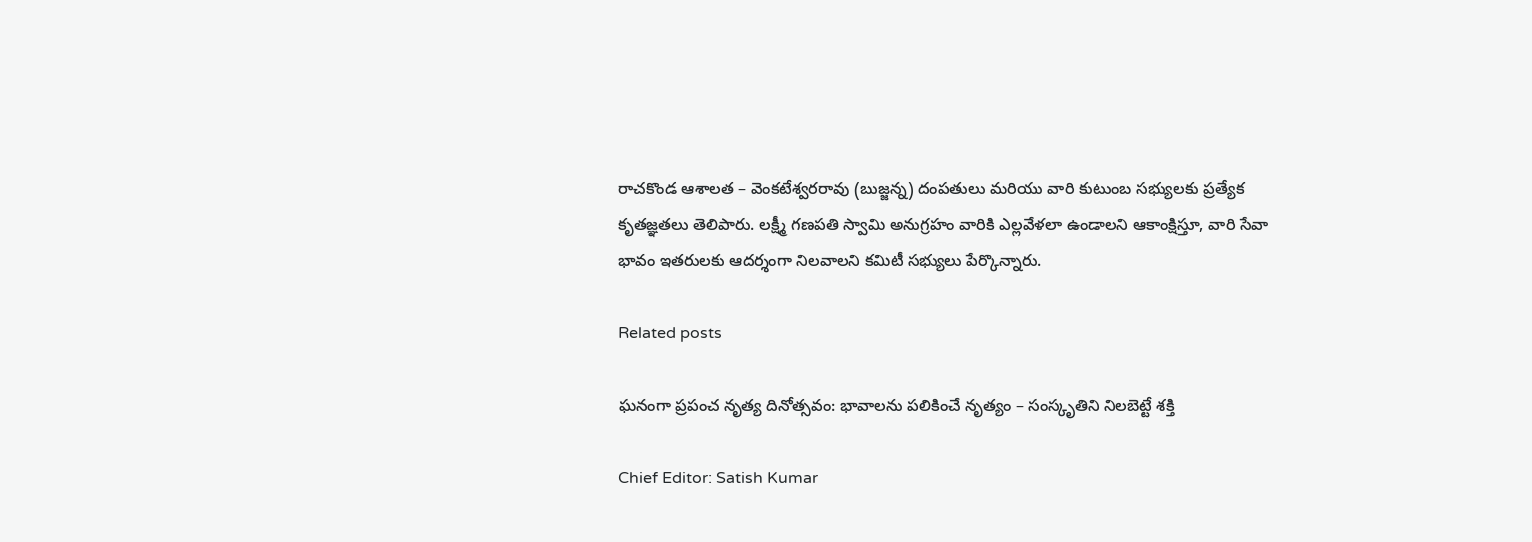రాచకొండ ఆశాలత – వెంకటేశ్వరరావు (బుజ్జన్న) దంపతులు మరియు వారి కుటుంబ సభ్యులకు ప్రత్యేక కృతజ్ఞతలు తెలిపారు. లక్ష్మీ గణపతి స్వామి అనుగ్రహం వారికి ఎల్లవేళలా ఉండాలని ఆకాంక్షిస్తూ, వారి సేవా భావం ఇతరులకు ఆదర్శంగా నిలవాలని కమిటీ సభ్యులు పేర్కొన్నారు.

Related posts

ఘనంగా ప్రపంచ నృత్య దినోత్సవం: భావాలను పలికించే నృత్యం – సంస్కృతిని నిలబెట్టే శక్తి

Chief Editor: Satish Kumar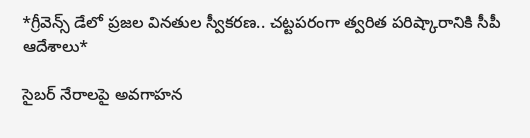*గ్రీవెన్స్ డేలో ప్రజల వినతుల స్వీకరణ.. చట్టపరంగా త్వరిత పరిష్కారానికి సీపీ ఆదేశాలు*

సైబర్ నేరాలపై అవగాహన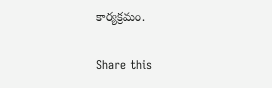కార్యక్రమం.

Share this